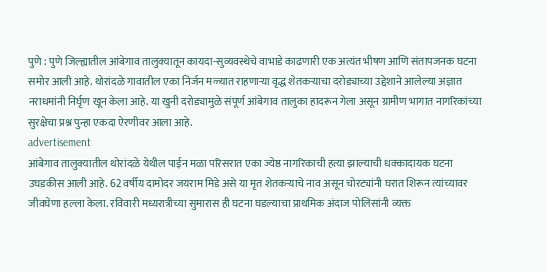पुणे : पुणे जिल्ह्यातील आंबेगाव तालुक्यातून कायदा-सुव्यवस्थेचे वाभाडे काढणारी एक अत्यंत भीषण आणि संतापजनक घटना समोर आली आहे. थोरांदळे गावातील एका निर्जन मळ्यात राहणाऱ्या वृद्ध शेतकऱ्याचा दरोड्याच्या उद्देशाने आलेल्या अज्ञात नराधमांनी निर्घृण खून केला आहे. या खुनी दरोड्यामुळे संपूर्ण आंबेगाव तालुका हादरून गेला असून ग्रामीण भागात नागरिकांच्या सुरक्षेचा प्रश्न पुन्हा एकदा ऐरणीवर आला आहे.
advertisement
आंबेगाव तालुक्यातील थोरांदळे येथील पाईन मळा परिसरात एका ज्येष्ठ नागरिकाची हत्या झाल्याची धक्कादायक घटना उघडकीस आली आहे. 62 वर्षीय दामोदर जयराम मिडे असे या मृत शेतकऱ्याचे नाव असून चोरट्यांनी घरात शिरून त्यांच्यावर जीवघेणा हल्ला केला. रविवारी मध्यरात्रीच्या सुमारास ही घटना घडल्याचा प्राथमिक अंदाज पोलिसांनी व्यक्त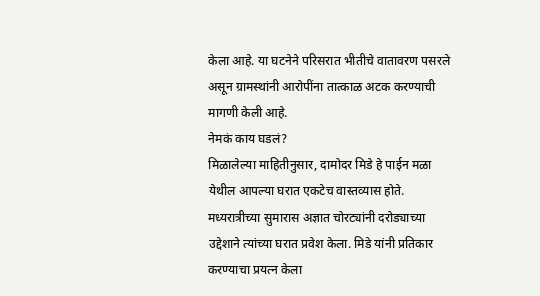केला आहे. या घटनेने परिसरात भीतीचे वातावरण पसरले असून ग्रामस्थांनी आरोपींना तात्काळ अटक करण्याची मागणी केली आहे.
नेमकं काय घडलं?
मिळालेल्या माहितीनुसार, दामोदर मिडे हे पाईन मळा येथील आपल्या घरात एकटेच वास्तव्यास होते. मध्यरात्रीच्या सुमारास अज्ञात चोरट्यांनी दरोड्याच्या उद्देशाने त्यांच्या घरात प्रवेश केला. मिडे यांनी प्रतिकार करण्याचा प्रयत्न केला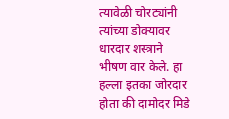त्यावेळी चोरट्यांनी त्यांच्या डोक्यावर धारदार शस्त्राने भीषण वार केले. हा हल्ला इतका जोरदार होता की दामोदर मिडे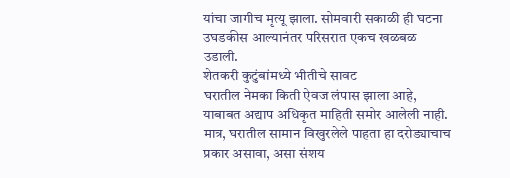यांचा जागीच मृत्यू झाला. सोमवारी सकाळी ही घटना उघडकीस आल्यानंतर परिसरात एकच खळबळ उडाली.
शेतकरी कुटुंबांमध्ये भीतीचे सावट
घरातील नेमका किती ऐवज लंपास झाला आहे, याबाबत अद्याप अधिकृत माहिती समोर आलेली नाही. मात्र, घरातील सामान विखुरलेले पाहता हा दरोड्याचाच प्रकार असावा, असा संशय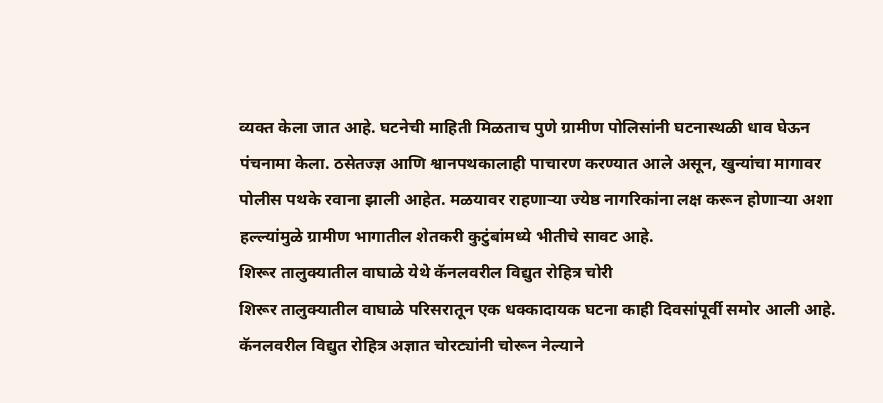व्यक्त केला जात आहे. घटनेची माहिती मिळताच पुणे ग्रामीण पोलिसांनी घटनास्थळी धाव घेऊन पंचनामा केला. ठसेतज्ज्ञ आणि श्वानपथकालाही पाचारण करण्यात आले असून, खुन्यांचा मागावर पोलीस पथके रवाना झाली आहेत. मळयावर राहणाऱ्या ज्येष्ठ नागरिकांना लक्ष करून होणाऱ्या अशा हल्ल्यांमुळे ग्रामीण भागातील शेतकरी कुटुंबांमध्ये भीतीचे सावट आहे.
शिरूर तालुक्यातील वाघाळे येथे कॅनलवरील विद्युत रोहित्र चोरी
शिरूर तालुक्यातील वाघाळे परिसरातून एक धक्कादायक घटना काही दिवसांपूर्वी समोर आली आहे. कॅनलवरील विद्युत रोहित्र अज्ञात चोरट्यांनी चोरून नेल्याने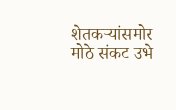शेतकऱ्यांसमोर मोठे संकट उभे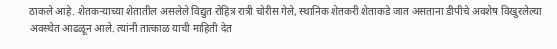ठाकले आहे. शेतकऱ्याच्या शेतातील असलेले विद्युत रोहित्र रात्री चोरीस गेले, स्थानिक शेतकरी शेताकडे जात असताना डीपीचे अवशेष विखुरलेल्या अवस्थेत आढळून आले. त्यांनी तात्काळ याची माहिती देत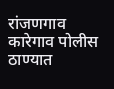रांजणगाव कारेगाव पोलीस ठाण्यात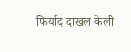फिर्याद दाखल केली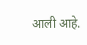आली आहे.